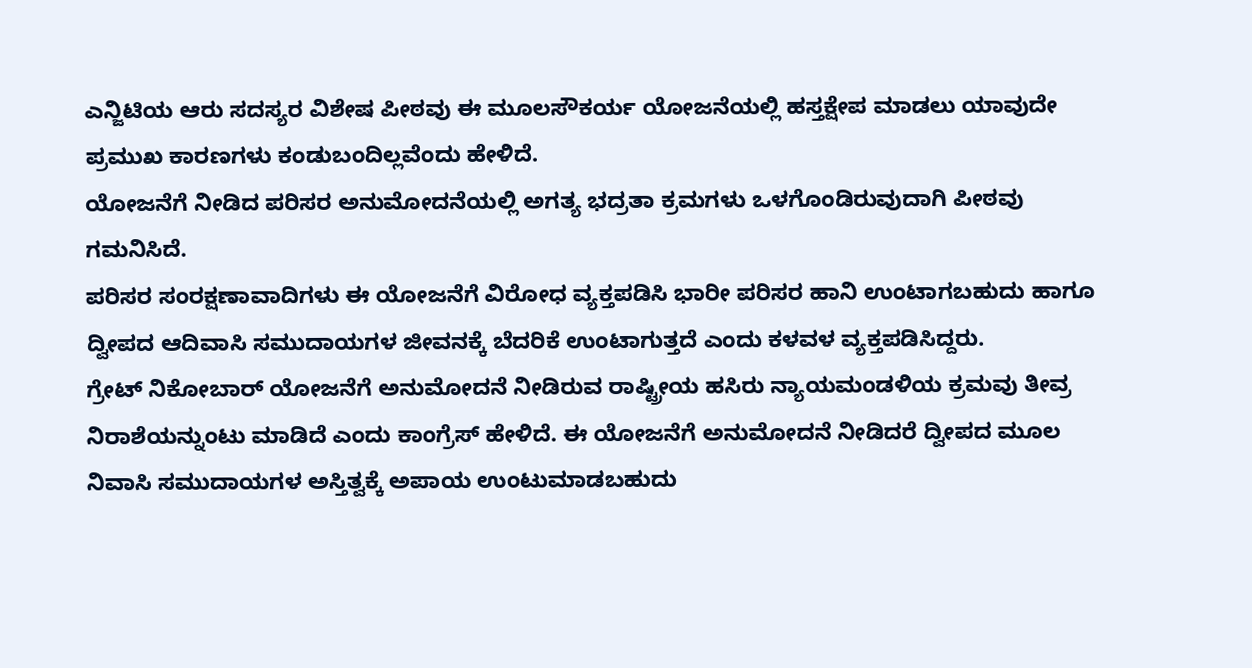ಎನ್ಜಿಟಿಯ ಆರು ಸದಸ್ಯರ ವಿಶೇಷ ಪೀಠವು ಈ ಮೂಲಸೌಕರ್ಯ ಯೋಜನೆಯಲ್ಲಿ ಹಸ್ತಕ್ಷೇಪ ಮಾಡಲು ಯಾವುದೇ ಪ್ರಮುಖ ಕಾರಣಗಳು ಕಂಡುಬಂದಿಲ್ಲವೆಂದು ಹೇಳಿದೆ.
ಯೋಜನೆಗೆ ನೀಡಿದ ಪರಿಸರ ಅನುಮೋದನೆಯಲ್ಲಿ ಅಗತ್ಯ ಭದ್ರತಾ ಕ್ರಮಗಳು ಒಳಗೊಂಡಿರುವುದಾಗಿ ಪೀಠವು ಗಮನಿಸಿದೆ.
ಪರಿಸರ ಸಂರಕ್ಷಣಾವಾದಿಗಳು ಈ ಯೋಜನೆಗೆ ವಿರೋಧ ವ್ಯಕ್ತಪಡಿಸಿ ಭಾರೀ ಪರಿಸರ ಹಾನಿ ಉಂಟಾಗಬಹುದು ಹಾಗೂ ದ್ವೀಪದ ಆದಿವಾಸಿ ಸಮುದಾಯಗಳ ಜೀವನಕ್ಕೆ ಬೆದರಿಕೆ ಉಂಟಾಗುತ್ತದೆ ಎಂದು ಕಳವಳ ವ್ಯಕ್ತಪಡಿಸಿದ್ದರು.
ಗ್ರೇಟ್ ನಿಕೋಬಾರ್ ಯೋಜನೆಗೆ ಅನುಮೋದನೆ ನೀಡಿರುವ ರಾಷ್ಟ್ರೀಯ ಹಸಿರು ನ್ಯಾಯಮಂಡಳಿಯ ಕ್ರಮವು ತೀವ್ರ ನಿರಾಶೆಯನ್ನುಂಟು ಮಾಡಿದೆ ಎಂದು ಕಾಂಗ್ರೆಸ್ ಹೇಳಿದೆ. ಈ ಯೋಜನೆಗೆ ಅನುಮೋದನೆ ನೀಡಿದರೆ ದ್ವೀಪದ ಮೂಲ ನಿವಾಸಿ ಸಮುದಾಯಗಳ ಅಸ್ತಿತ್ವಕ್ಕೆ ಅಪಾಯ ಉಂಟುಮಾಡಬಹುದು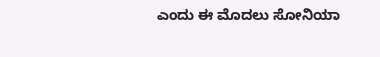ಎಂದು ಈ ಮೊದಲು ಸೋನಿಯಾ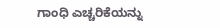ಗಾಂಧಿ ಎಚ್ಚರಿಕೆಯನ್ನು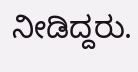ನೀಡಿದ್ದರು.